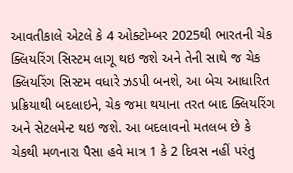આવતીકાલે એટલે કે 4 ઓક્ટોમ્બર 2025થી ભારતની ચેક ક્લિયરિંગ સિસ્ટમ લાગૂ થઇ જશે અને તેની સાથે જ ચેક ક્લિયરિંગ સિસ્ટમ વધારે ઝડપી બનશે, આ બેચ આધારિત પ્રક્રિયાથી બદલાઇને, ચેક જમા થયાના તરત બાદ ક્લિયરિંગ અને સેટલમેન્ટ થઇ જશે. આ બદલાવનો મતલબ છે કે ચેકથી મળનારા પૈસા હવે માત્ર 1 કે 2 દિવસ નહીં પરંતુ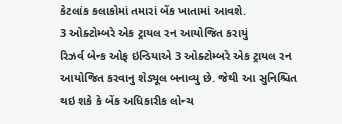કેટલાંક કલાકોમાં તમારાં બેંક ખાતામાં આવશે.
3 ઓક્ટોમ્બરે એક ટ્રાયલ રન આયોજિત કરાયું
રિઝર્વ બેન્ક ઓફ ઇન્ડિયાએ 3 ઓક્ટોમ્બરે એક ટ્રાયલ રન આયોજિત કરવાનુ શેડ્યૂલ બનાવ્યુ છે. જેથી આ સુનિશ્ચિત થઇ શકે કે બેંક અધિકારીક લોન્ચ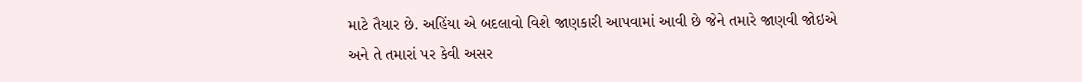માટે તૈયાર છે. અહિંયા એ બદલાવો વિશે જાણકારી આપવામાં આવી છે જેને તમારે જાણવી જોઇએ અને તે તમારાં પર કેવી અસર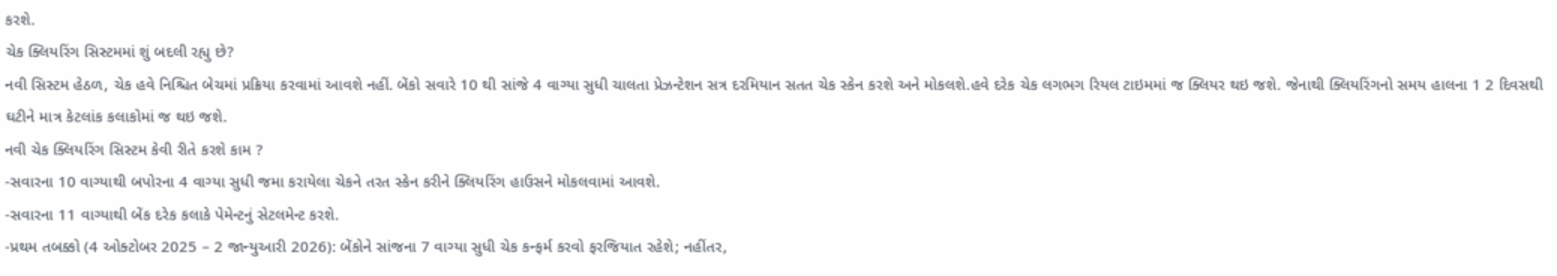કરશે.
ચેક ક્લિયરિંગ સિસ્ટમમાં શું બદલી રહ્યુ છે?
નવી સિસ્ટમ હેઠળ, ચેક હવે નિશ્ચિત બેચમાં પ્રક્રિયા કરવામાં આવશે નહીં. બેંકો સવારે 10 થી સાંજે 4 વાગ્યા સુધી ચાલતા પ્રેઝન્ટેશન સત્ર દરમિયાન સતત ચેક સ્કેન કરશે અને મોકલશે.હવે દરેક ચેક લગભગ રિયલ ટાઇમમાં જ ક્લિયર થઇ જશે. જેનાથી ક્લિયરિંગનો સમય હાલના 1 2 દિવસથી ઘટીને માત્ર કેટલાંક કલાકોમાં જ થઇ જશે.
નવી ચેક ક્લિયરિંગ સિસ્ટમ કેવી રીતે કરશે કામ ?
-સવારના 10 વાગ્યાથી બપોરના 4 વાગ્યા સુધી જમા કરાયેલા ચેકને તરત સ્કેન કરીને ક્લિયરિંગ હાઉસને મોકલવામાં આવશે.
-સવારના 11 વાગ્યાથી બેંક દરેક કલાકે પેમેન્ટનું સેટલમેન્ટ કરશે.
-પ્રથમ તબક્કો (4 ઓક્ટોબર 2025 – 2 જાન્યુઆરી 2026): બેંકોને સાંજના 7 વાગ્યા સુધી ચેક કન્ફર્મ કરવો ફરજિયાત રહેશે; નહીંતર,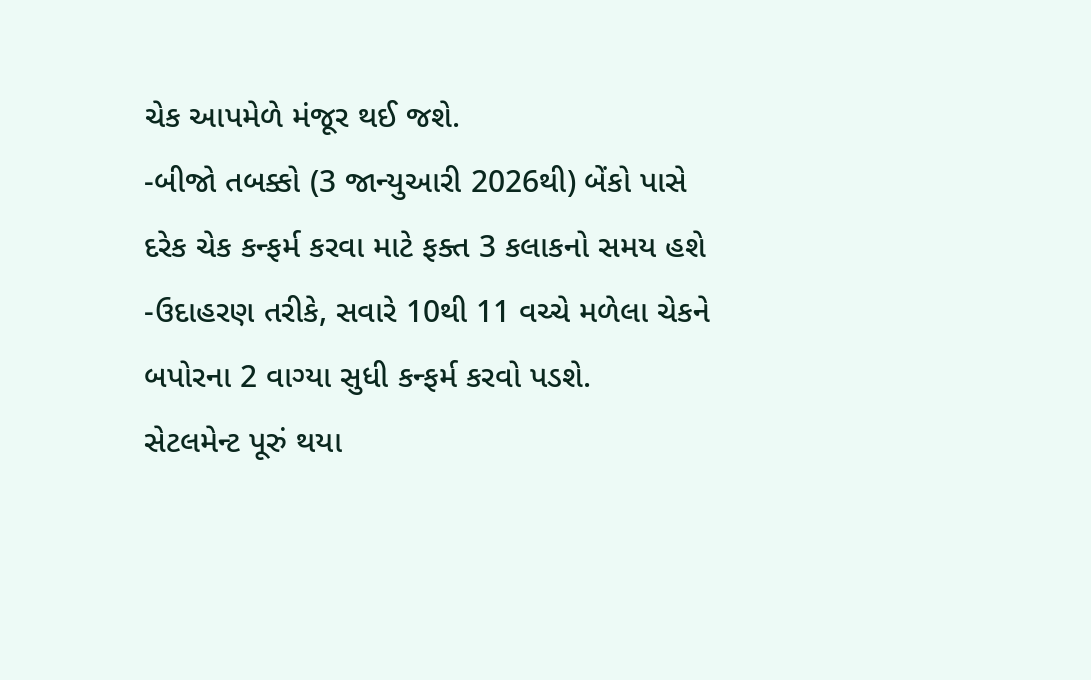ચેક આપમેળે મંજૂર થઈ જશે.
-બીજો તબક્કો (3 જાન્યુઆરી 2026થી) બેંકો પાસે દરેક ચેક કન્ફર્મ કરવા માટે ફક્ત 3 કલાકનો સમય હશે
-ઉદાહરણ તરીકે, સવારે 10થી 11 વચ્ચે મળેલા ચેકને બપોરના 2 વાગ્યા સુધી કન્ફર્મ કરવો પડશે.
સેટલમેન્ટ પૂરું થયા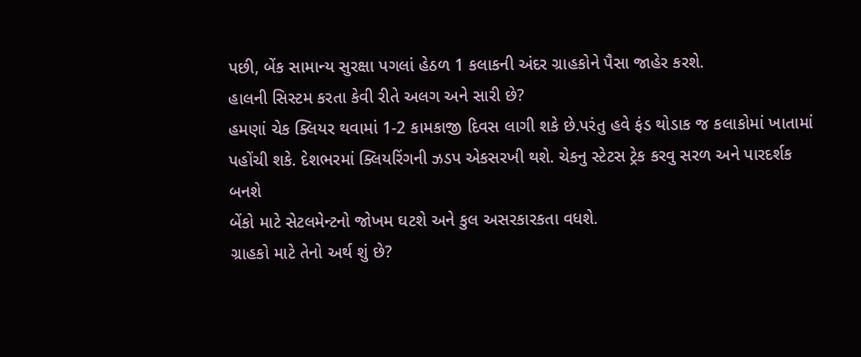પછી, બેંક સામાન્ય સુરક્ષા પગલાં હેઠળ 1 કલાકની અંદર ગ્રાહકોને પૈસા જાહેર કરશે.
હાલની સિસ્ટમ કરતા કેવી રીતે અલગ અને સારી છે?
હમણાં ચેક ક્લિયર થવામાં 1-2 કામકાજી દિવસ લાગી શકે છે.પરંતુ હવે ફંડ થોડાક જ કલાકોમાં ખાતામાં પહોંચી શકે. દેશભરમાં ક્લિયરિંગની ઝડપ એકસરખી થશે. ચેકનુ સ્ટેટસ ટ્રેક કરવુ સરળ અને પારદર્શક બનશે
બેંકો માટે સેટલમેન્ટનો જોખમ ઘટશે અને કુલ અસરકારકતા વધશે.
ગ્રાહકો માટે તેનો અર્થ શું છે?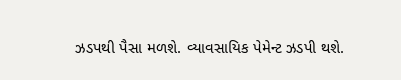ઝડપથી પૈસા મળશે. વ્યાવસાયિક પેમેન્ટ ઝડપી થશે.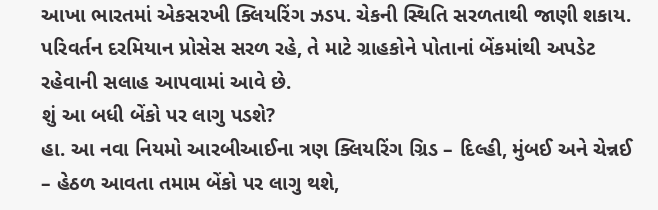આખા ભારતમાં એકસરખી ક્લિયરિંગ ઝડપ. ચેકની સ્થિતિ સરળતાથી જાણી શકાય. પરિવર્તન દરમિયાન પ્રોસેસ સરળ રહે, તે માટે ગ્રાહકોને પોતાનાં બેંકમાંથી અપડેટ રહેવાની સલાહ આપવામાં આવે છે.
શું આ બધી બેંકો પર લાગુ પડશે?
હા. આ નવા નિયમો આરબીઆઈના ત્રણ ક્લિયરિંગ ગ્રિડ – દિલ્હી, મુંબઈ અને ચેન્નઈ – હેઠળ આવતા તમામ બેંકો પર લાગુ થશે,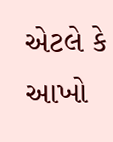એટલે કે આખો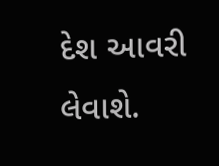દેશ આવરી લેવાશે.